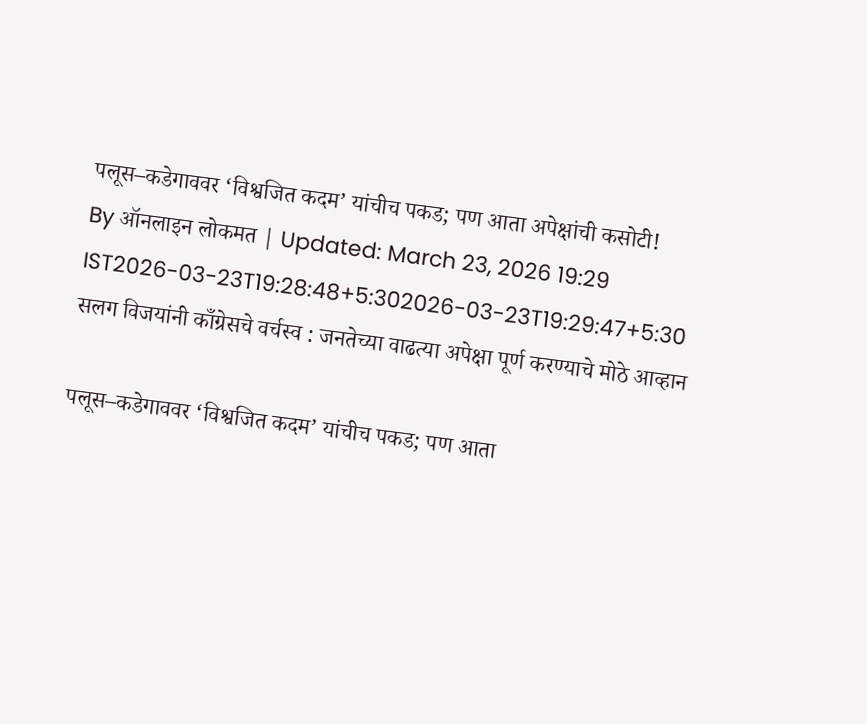पलूस–कडेगाववर ‘विश्वजित कदम’ यांचीच पकड; पण आता अपेक्षांची कसोटी!
By ऑनलाइन लोकमत | Updated: March 23, 2026 19:29 IST2026-03-23T19:28:48+5:302026-03-23T19:29:47+5:30
सलग विजयांनी काँग्रेसचे वर्चस्व : जनतेच्या वाढत्या अपेक्षा पूर्ण करण्याचे मोठे आव्हान

पलूस–कडेगाववर ‘विश्वजित कदम’ यांचीच पकड; पण आता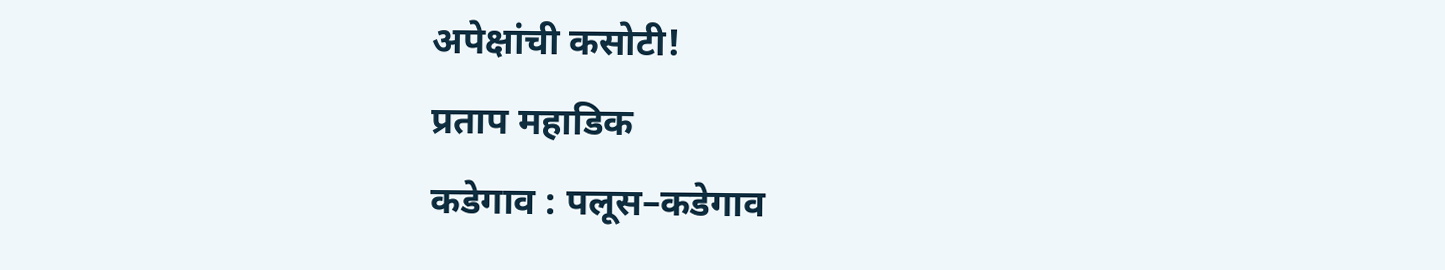अपेक्षांची कसोटी!
प्रताप महाडिक
कडेगाव : पलूस–कडेगाव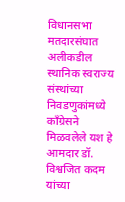विधानसभा मतदारसंघात अलीकडील स्थानिक स्वराज्य संस्थांच्या निवडणुकांमध्ये काँग्रेसने मिळवलेले यश हे आमदार डॉ. विश्वजित कदम यांच्या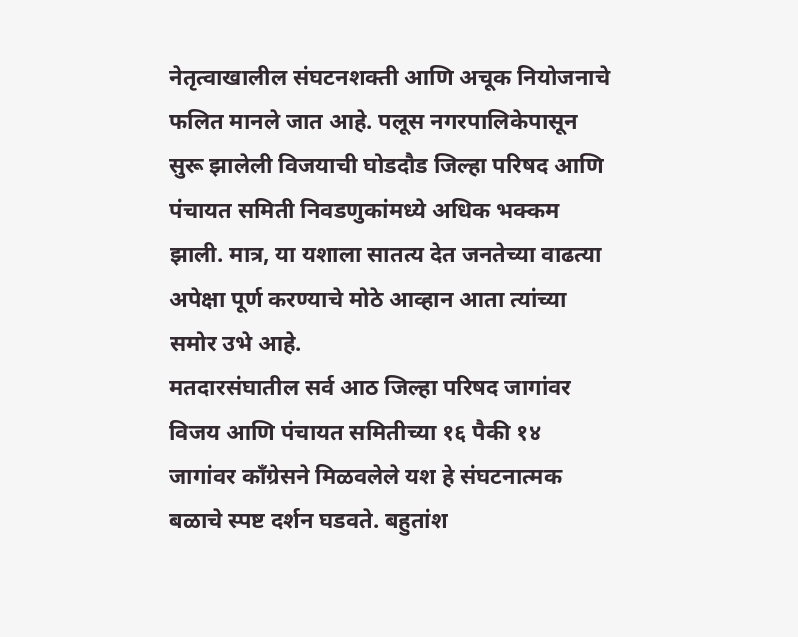नेतृत्वाखालील संघटनशक्ती आणि अचूक नियोजनाचे फलित मानले जात आहे. पलूस नगरपालिकेपासून सुरू झालेली विजयाची घोडदौड जिल्हा परिषद आणि पंचायत समिती निवडणुकांमध्ये अधिक भक्कम झाली. मात्र, या यशाला सातत्य देत जनतेच्या वाढत्या अपेक्षा पूर्ण करण्याचे मोठे आव्हान आता त्यांच्या समोर उभे आहे.
मतदारसंघातील सर्व आठ जिल्हा परिषद जागांवर विजय आणि पंचायत समितीच्या १६ पैकी १४ जागांवर काँग्रेसने मिळवलेले यश हे संघटनात्मक बळाचे स्पष्ट दर्शन घडवते. बहुतांश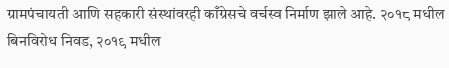ग्रामपंचायती आणि सहकारी संस्थांवरही काँग्रेसचे वर्चस्व निर्माण झाले आहे. २०१८ मधील बिनविरोध निवड, २०१९ मधील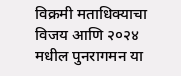विक्रमी मताधिक्याचा विजय आणि २०२४ मधील पुनरागमन या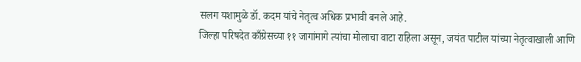सलग यशामुळे डॉ. कदम यांचे नेतृत्व अधिक प्रभावी बनले आहे.
जिल्हा परिषदेत काँग्रेसच्या ११ जागांमागे त्यांचा मोलाचा वाटा राहिला असून, जयंत पाटील यांच्या नेतृत्वाखाली आणि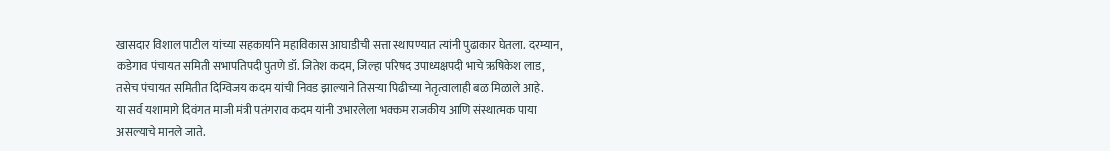खासदार विशाल पाटील यांच्या सहकार्याने महाविकास आघाडीची सत्ता स्थापण्यात त्यांनी पुढाकार घेतला. दरम्यान, कडेगाव पंचायत समिती सभापतिपदी पुतणे डॉ. जितेश कदम, जिल्हा परिषद उपाध्यक्षपदी भाचे ऋषिकेश लाड, तसेच पंचायत समितीत दिग्विजय कदम यांची निवड झाल्याने तिसऱ्या पिढीच्या नेतृत्वालाही बळ मिळाले आहे.
या सर्व यशामागे दिवंगत माजी मंत्री पतंगराव कदम यांनी उभारलेला भक्कम राजकीय आणि संस्थात्मक पाया असल्याचे मानले जाते.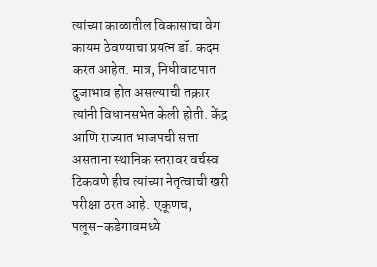त्यांच्या काळातील विकासाचा वेग कायम ठेवण्याचा प्रयत्न डॉ. कदम करत आहेत. मात्र, निधीवाटपात दुजाभाव होत असल्याची तक्रार त्यांनी विधानसभेत केली होती. केंद्र आणि राज्यात भाजपची सत्ता असताना स्थानिक स्तरावर वर्चस्व टिकवणे हीच त्यांच्या नेतृत्वाची खरी परीक्षा ठरत आहे. एकूणच, पलूस–कडेगावमध्ये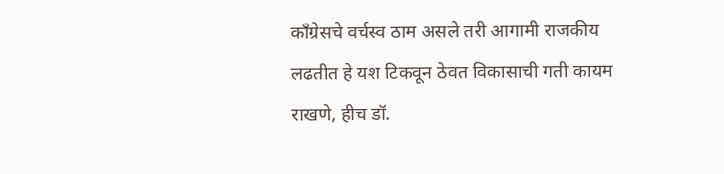काँग्रेसचे वर्चस्व ठाम असले तरी आगामी राजकीय लढतीत हे यश टिकवून ठेवत विकासाची गती कायम राखणे, हीच डॉ.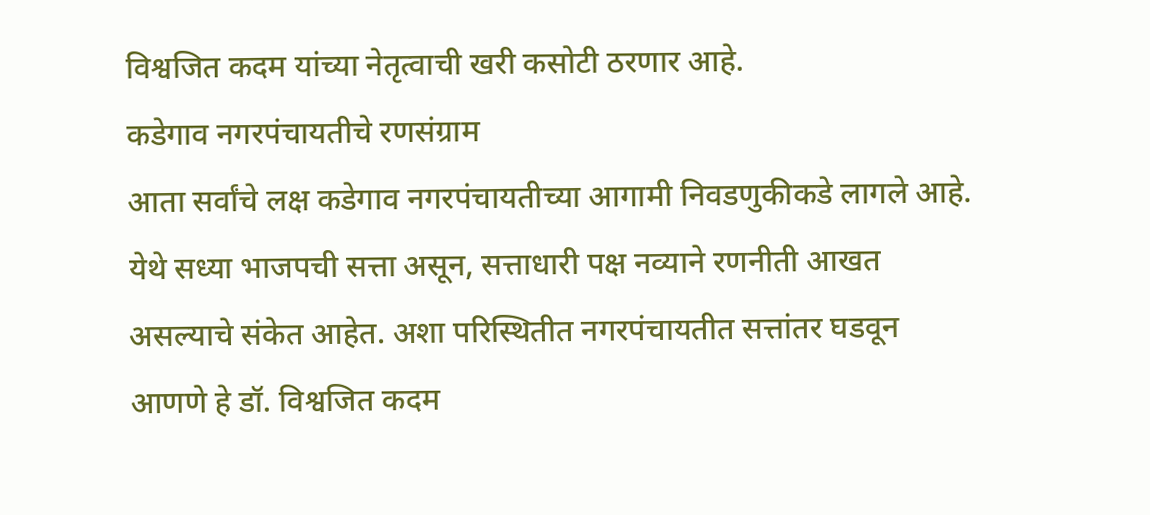विश्वजित कदम यांच्या नेतृत्वाची खरी कसोटी ठरणार आहे.
कडेगाव नगरपंचायतीचे रणसंग्राम
आता सर्वांचे लक्ष कडेगाव नगरपंचायतीच्या आगामी निवडणुकीकडे लागले आहे. येथे सध्या भाजपची सत्ता असून, सत्ताधारी पक्ष नव्याने रणनीती आखत असल्याचे संकेत आहेत. अशा परिस्थितीत नगरपंचायतीत सत्तांतर घडवून आणणे हे डॉ. विश्वजित कदम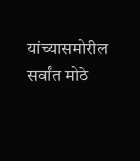यांच्यासमोरील सर्वांत मोठे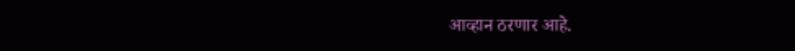आव्हान ठरणार आहे.